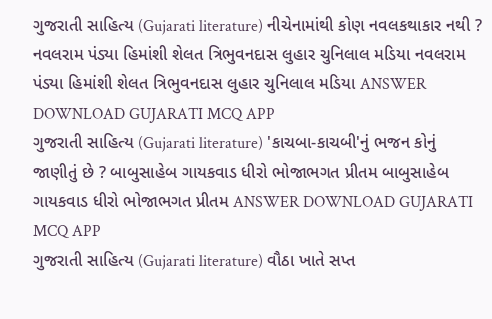ગુજરાતી સાહિત્ય (Gujarati literature) નીચેનામાંથી કોણ નવલકથાકાર નથી ? નવલરામ પંડ્યા હિમાંશી શેલત ત્રિભુવનદાસ લુહાર ચુનિલાલ મડિયા નવલરામ પંડ્યા હિમાંશી શેલત ત્રિભુવનદાસ લુહાર ચુનિલાલ મડિયા ANSWER DOWNLOAD GUJARATI MCQ APP
ગુજરાતી સાહિત્ય (Gujarati literature) 'કાચબા-કાચબી'નું ભજન કોનું જાણીતું છે ? બાબુસાહેબ ગાયકવાડ ધીરો ભોજાભગત પ્રીતમ બાબુસાહેબ ગાયકવાડ ધીરો ભોજાભગત પ્રીતમ ANSWER DOWNLOAD GUJARATI MCQ APP
ગુજરાતી સાહિત્ય (Gujarati literature) વૌઠા ખાતે સપ્ત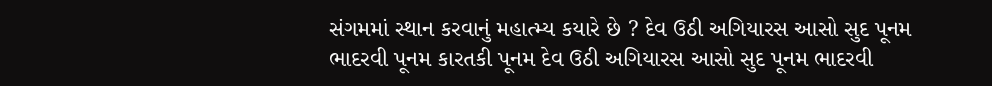સંગમમાં સ્થાન કરવાનું મહાત્મ્ય કયારે છે ? દેવ ઉઠી અગિયારસ આસો સુદ પૂનમ ભાદરવી પૂનમ કારતકી પૂનમ દેવ ઉઠી અગિયારસ આસો સુદ પૂનમ ભાદરવી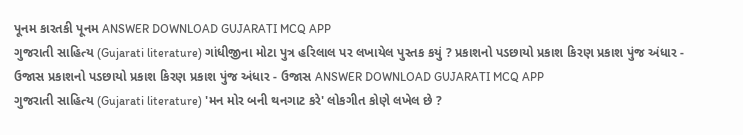પૂનમ કારતકી પૂનમ ANSWER DOWNLOAD GUJARATI MCQ APP
ગુજરાતી સાહિત્ય (Gujarati literature) ગાંધીજીના મોટા પુત્ર હરિલાલ પર લખાયેલ પુસ્તક કયું ? પ્રકાશનો પડછાયો પ્રકાશ કિરણ પ્રકાશ પુંજ અંધાર - ઉજાસ પ્રકાશનો પડછાયો પ્રકાશ કિરણ પ્રકાશ પુંજ અંધાર - ઉજાસ ANSWER DOWNLOAD GUJARATI MCQ APP
ગુજરાતી સાહિત્ય (Gujarati literature) 'મન મોર બની થનગાટ કરે' લોકગીત કોણે લખેલ છે ?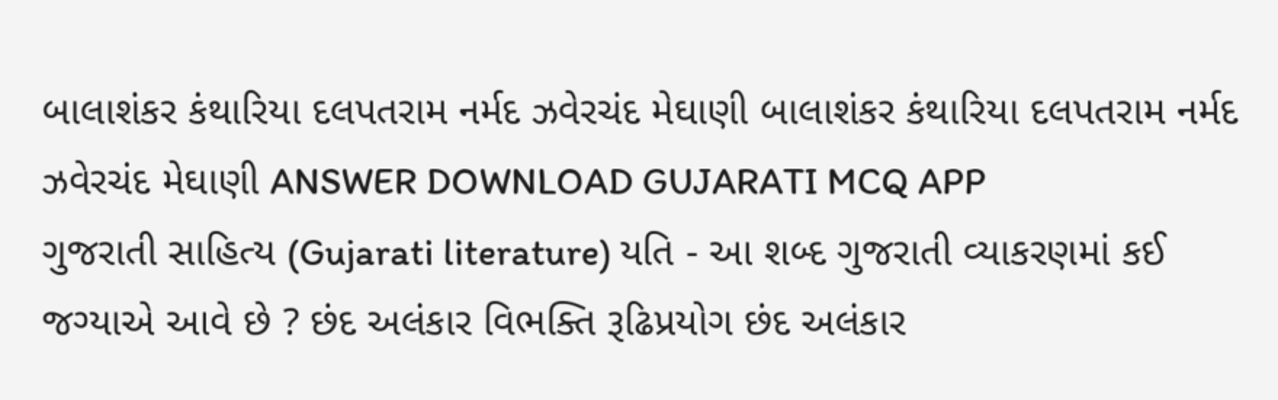બાલાશંકર કંથારિયા દલપતરામ નર્મદ ઝવેરચંદ મેઘાણી બાલાશંકર કંથારિયા દલપતરામ નર્મદ ઝવેરચંદ મેઘાણી ANSWER DOWNLOAD GUJARATI MCQ APP
ગુજરાતી સાહિત્ય (Gujarati literature) યતિ - આ શબ્દ ગુજરાતી વ્યાકરણમાં કઈ જગ્યાએ આવે છે ? છંદ અલંકાર વિભક્તિ રૂઢિપ્રયોગ છંદ અલંકાર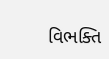વિભક્તિ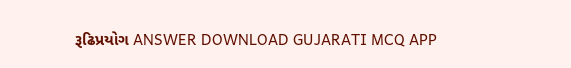રૂઢિપ્રયોગ ANSWER DOWNLOAD GUJARATI MCQ APP